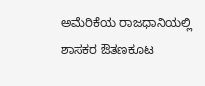ಅಮೆರಿಕೆಯ ರಾಜಧಾನಿಯಲ್ಲಿ ಶಾಸಕರ ಔತಣಕೂಟ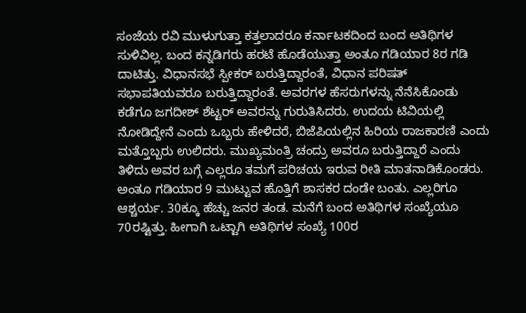ಸಂಜೆಯ ರವಿ ಮುಳುಗುತ್ತಾ ಕತ್ತಲಾದರೂ ಕರ್ನಾಟಕದಿಂದ ಬಂದ ಅತಿಥಿಗಳ ಸುಳಿವಿಲ್ಲ. ಬಂದ ಕನ್ನಡಿಗರು ಹರಟೆ ಹೊಡೆಯುತ್ತಾ ಅಂತೂ ಗಡಿಯಾರ 8ರ ಗಡಿ ದಾಟಿತ್ತು. ವಿಧಾನಸಭೆ ಸ್ಪೀಕರ್ ಬರುತ್ತಿದ್ದಾರಂತೆ, ವಿಧಾನ ಪರಿಷತ್ ಸಭಾಪತಿಯವರೂ ಬರುತ್ತಿದ್ದಾರಂತೆ. ಅವರಗಳ ಹೆಸರುಗಳನ್ನು ನೆನೆಸಿಕೊಂಡು ಕಡೆಗೂ ಜಗದೀಶ್ ಶೆಟ್ಟರ್ ಅವರನ್ನು ಗುರುತಿಸಿದರು. ಉದಯ ಟಿವಿಯಲ್ಲಿ ನೋಡಿದ್ದೇನೆ ಎಂದು ಒಬ್ಬರು ಹೇಳಿದರೆ, ಬಿಜೆಪಿಯಲ್ಲಿನ ಹಿರಿಯ ರಾಜಕಾರಣಿ ಎಂದು ಮತ್ತೊಬ್ಬರು ಉಲಿದರು. ಮುಖ್ಯಮಂತ್ರಿ ಚಂದ್ರು ಅವರೂ ಬರುತ್ತಿದ್ದಾರೆ ಎಂದು ತಿಳಿದು ಅವರ ಬಗ್ಗೆ ಎಲ್ಲರೂ ತಮಗೆ ಪರಿಚಯ ಇರುವ ರೀತಿ ಮಾತನಾಡಿಕೊಂಡರು.
ಅಂತೂ ಗಡಿಯಾರ 9 ಮುಟ್ಟುವ ಹೊತ್ತಿಗೆ ಶಾಸಕರ ದಂಡೇ ಬಂತು. ಎಲ್ಲರಿಗೂ ಆಶ್ಚರ್ಯ. 30ಕ್ಕೂ ಹೆಚ್ಚು ಜನರ ತಂಡ. ಮನೆಗೆ ಬಂದ ಅತಿಥಿಗಳ ಸಂಖ್ಯೆಯೂ 70ರಷ್ಟಿತ್ತು. ಹೀಗಾಗಿ ಒಟ್ಟಾಗಿ ಅತಿಥಿಗಳ ಸಂಖ್ಯೆ 100ರ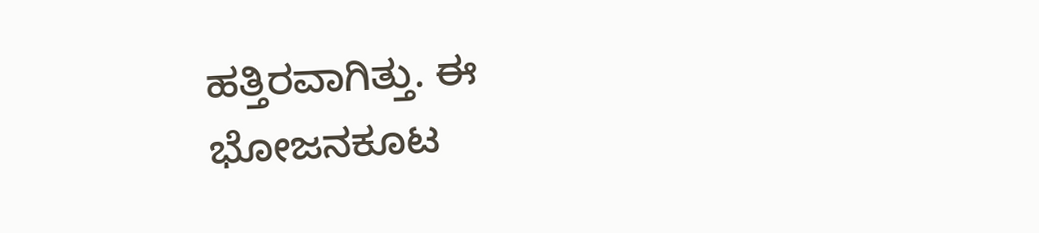ಹತ್ತಿರವಾಗಿತ್ತು. ಈ ಭೋಜನಕೂಟ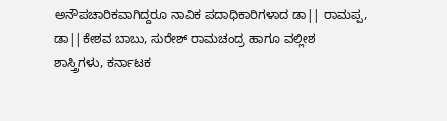ಅನೌಪಚಾರಿಕವಾಗಿದ್ದರೂ ನಾವಿಕ ಪದಾಧಿಕಾರಿಗಳಾದ ಡಾ|| ರಾಮಪ್ಪ, ಡಾ||ಕೇಶವ ಬಾಬು, ಸುರೇಶ್ ರಾಮಚಂದ್ರ ಹಾಗೂ ವಲ್ಲೀಶ ಶಾಸ್ತ್ರಿಗಳು, ಕರ್ನಾಟಕ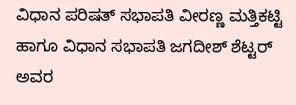ವಿಧಾನ ಪರಿಷತ್ ಸಭಾಪತಿ ವೀರಣ್ಣ ಮತ್ತಿಕಟ್ಟಿ ಹಾಗೂ ವಿಧಾನ ಸಭಾಪತಿ ಜಗದೀಶ್ ಶೆಟ್ಟರ್ ಅವರ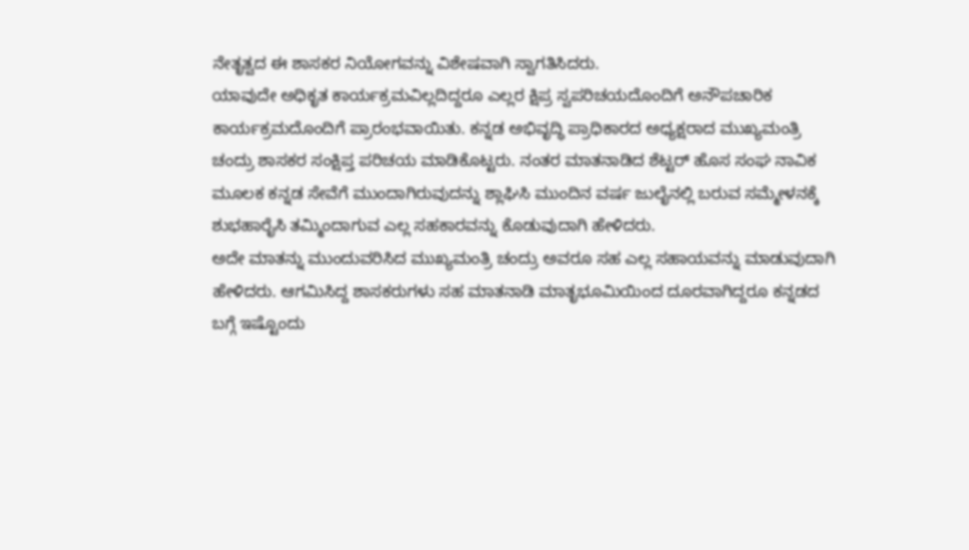ನೇತೃತ್ವದ ಈ ಶಾಸಕರ ನಿಯೋಗವನ್ನು ವಿಶೇಷವಾಗಿ ಸ್ವಾಗತಿಸಿದರು.
ಯಾವುದೇ ಅಧಿಕೃತ ಕಾರ್ಯಕ್ರಮವಿಲ್ಲದಿದ್ದರೂ ಎಲ್ಲರ ಕ್ಷಿಪ್ರ ಸ್ವಪರಿಚಯದೊಂದಿಗೆ ಅನೌಪಚಾರಿಕ ಕಾರ್ಯಕ್ರಮದೊಂದಿಗೆ ಪ್ರಾರಂಭವಾಯಿತು. ಕನ್ನಡ ಅಭಿವೃದ್ಧಿ ಪ್ರಾಧಿಕಾರದ ಅಧ್ಯಕ್ಷರಾದ ಮುಖ್ಯಮಂತ್ರಿ ಚಂದ್ರು ಶಾಸಕರ ಸಂಕ್ಷಿಪ್ತ ಪರಿಚಯ ಮಾಡಿಕೊಟ್ಟರು. ನಂತರ ಮಾತನಾಡಿದ ಶೆಟ್ಟರ್ ಹೊಸ ಸಂಘ ನಾವಿಕ ಮೂಲಕ ಕನ್ನಡ ಸೇವೆಗೆ ಮುಂದಾಗಿರುವುದನ್ನು ಶ್ಲಾಘಿಸಿ ಮುಂದಿನ ವರ್ಷ ಜುಲೈನಲ್ಲಿ ಬರುವ ಸಮ್ಮೇಳನಕ್ಕೆ ಶುಭಹಾರೈಸಿ ತಮ್ಮಿಂದಾಗುವ ಎಲ್ಲ ಸಹಕಾರವನ್ನು ಕೊಡುವುದಾಗಿ ಹೇಳಿದರು.
ಅದೇ ಮಾತನ್ನು ಮುಂದುವರಿಸಿದ ಮುಖ್ಯಮಂತ್ರಿ ಚಂದ್ರು ಅವರೂ ಸಹ ಎಲ್ಲ ಸಹಾಯವನ್ನು ಮಾಡುವುದಾಗಿ ಹೇಳಿದರು. ಆಗಮಿಸಿದ್ದ ಶಾಸಕರುಗಳು ಸಹ ಮಾತನಾಡಿ ಮಾತೃಭೂಮಿಯಿಂದ ದೂರವಾಗಿದ್ದರೂ ಕನ್ನಡದ ಬಗ್ಗೆ ಇಷ್ಟೊಂದು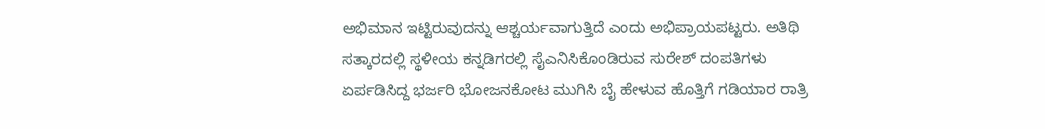ಅಭಿಮಾನ ಇಟ್ಟಿರುವುದನ್ನು ಆಶ್ಚರ್ಯವಾಗುತ್ತಿದೆ ಎಂದು ಅಭಿಪ್ರಾಯಪಟ್ಟರು. ಅತಿಥಿ ಸತ್ಕಾರದಲ್ಲಿ ಸ್ಥಳೀಯ ಕನ್ನಡಿಗರಲ್ಲಿ ಸೈಎನಿಸಿಕೊಂಡಿರುವ ಸುರೇಶ್ ದಂಪತಿಗಳು ಏರ್ಪಡಿಸಿದ್ದ ಭರ್ಜರಿ ಭೋಜನಕೋಟ ಮುಗಿಸಿ ಬೈ ಹೇಳುವ ಹೊತ್ತಿಗೆ ಗಡಿಯಾರ ರಾತ್ರಿ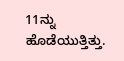11ನ್ನು ಹೊಡೆಯುತ್ತಿತ್ತು.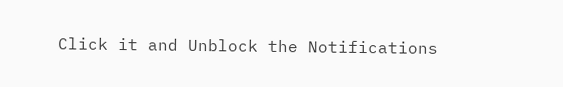Click it and Unblock the Notifications